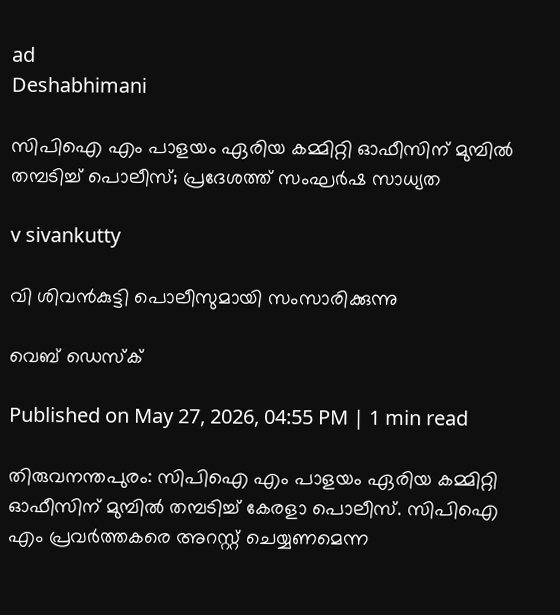ad
Deshabhimani

സിപിഐ എം പാളയം ഏരിയ കമ്മിറ്റി ഓഫീസിന് മുമ്പിൽ തമ്പടിച്ച് പൊലീസ്; പ്രദേശത്ത് സംഘർഷ സാധ്യത

v sivankutty

വി ശിവന്‍കുട്ടി പൊലീസുമായി സംസാരിക്കുന്നു

വെബ് ഡെസ്ക്

Published on May 27, 2026, 04:55 PM | 1 min read

തിരുവനന്തപുരം: സിപിഐ എം പാളയം ഏരിയ കമ്മിറ്റി ഓഫീസിന് മുമ്പിൽ തമ്പ‌ടിച്ച് കേരളാ പൊലീസ്. സിപിഐ എം പ്രവർത്തകരെ അറസ്റ്റ് ചെയ്യണമെന്ന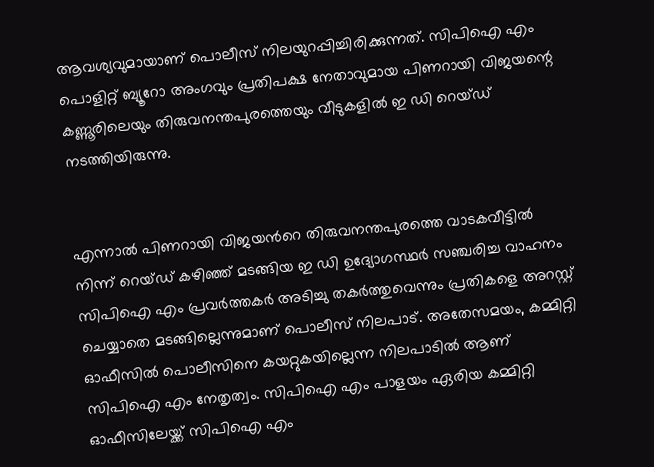ആവശ്യവുമായാണ് പൊലീസ് നിലയുറപ്പിച്ചിരിക്കുന്നത്. സിപിഐ എം പൊളിറ്റ് ബ്യൂറോ അംഗവും പ്രതിപക്ഷ നേതാവുമായ പിണറായി വിജയന്റെ കണ്ണൂരിലെയും തിരുവനന്തപുരത്തെയും വീടുകളില്‍ ഇ ഡി റെയ്ഡ് നടത്തിയിരുന്നു.


എന്നാല്‍ പിണറായി വിജയന്‍റെ തിരുവനന്തപുരത്തെ വാടകവീട്ടില്‍ നിന്ന് റെയ്ഡ് കഴിഞ്ഞ് മടങ്ങിയ ഇ ഡി ഉദ്യോഗസ്ഥര്‍ സഞ്ചരിച്ച വാഹനം സിപിഐ എം പ്രവർത്തകർ അടിച്ചു തകർത്തുവെന്നും പ്രതികളെ അറസ്റ്റ് ചെയ്യാതെ മടങ്ങില്ലെന്നുമാണ് പൊലീസ് നിലപാട്. അതേസമയം, കമ്മിറ്റി ഓഫീസിൽ പൊലീസിനെ കയറ്റുകയില്ലെന്ന നിലപാടിൽ ആണ് സിപിഐ എം നേതൃത്വം. സിപിഐ എം പാളയം ഏരിയ കമ്മിറ്റി ഓഫീസിലേയ്ക്ക് സിപിഐ എം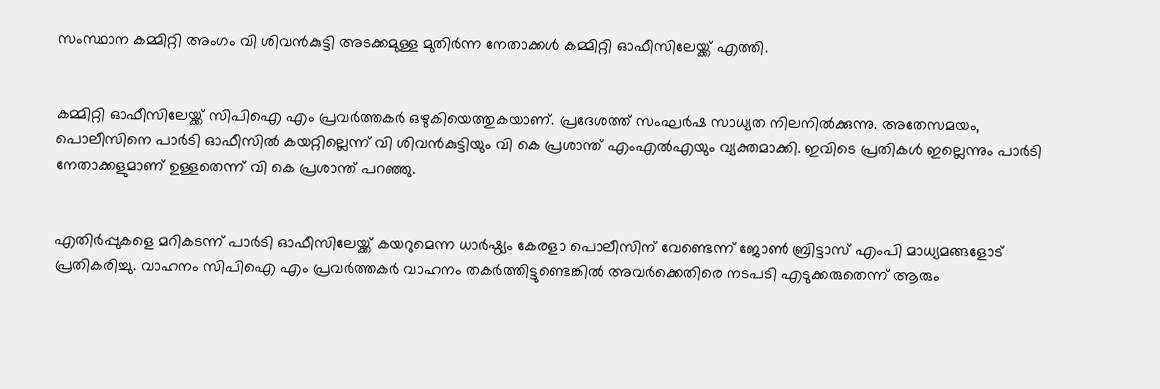സംസ്ഥാന കമ്മിറ്റി അംഗം വി ശിവൻകുട്ടി അടക്കമുള്ള മുതിർന്ന നേതാക്കൾ കമ്മിറ്റി ഓഫീസിലേയ്ക്ക് എത്തി.


കമ്മിറ്റി ഓഫീസിലേയ്ക്ക് സിപിഐ എം പ്രവർത്തകർ ഒഴുകിയെത്തുകയാണ്. പ്രദേശത്ത് സംഘർഷ സാധ്യത നിലനിൽക്കുന്നു. അതേസമയം, പൊലീസിനെ പാര്‍ടി ഓഫീസില്‍ കയറ്റില്ലെന്ന് വി ശിവന്‍കുട്ടിയും വി കെ പ്രശാന്ത് എംഎല്‍എയും വ്യക്തമാക്കി. ഇവിടെ പ്രതികള്‍ ഇല്ലെന്നും പാര്‍ടി നേതാക്കളുമാണ് ഉള്ളതെന്ന് വി കെ പ്രശാന്ത് പറഞ്ഞു.


എതിര്‍പ്പുകളെ മറികടന്ന് പാര്‍ടി ഓഫീസിലേയ്ക്ക് കയറുമെന്ന ധാര്‍ഷ്ഠ്യം കേരളാ പൊലീസിന് വേണ്ടെന്ന് ജോണ്‍ ബ്രിട്ടാസ് എംപി മാധ്യമങ്ങളോ‌ട് പ്രതികരിച്ചു. വാഹനം സിപിഐ എം പ്രവര്‍ത്തകര്‍ വാഹനം തകര്‍ത്തിട്ടുണ്ടെങ്കില്‍ അവര്‍ക്കെതിരെ നടപടി എടുക്കരുതെന്ന് ആരും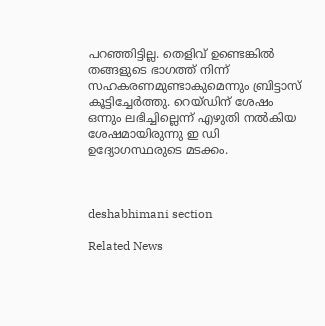പറഞ്ഞിട്ടില്ല. തെളിവ് ഉണ്ടെങ്കില്‍ തങ്ങളുടെ ഭാഗത്ത് നിന്ന് സഹകരണമുണ്ടാകുമെന്നും ബ്രിട്ടാസ് കൂട്ടിച്ചേര്‍ത്തു. റെയ്ഡിന് ശേഷം ഒന്നും ലഭിച്ചില്ലെന്ന് എഴുതി നല്‍കിയ ശേഷമായിരുന്നു ഇ ഡി ഉദ്യോഗസ്ഥരുടെ മടക്കം.



deshabhimani section

Related News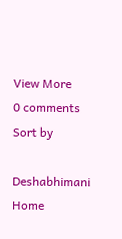View More
0 comments
Sort by

Deshabhimani
Home